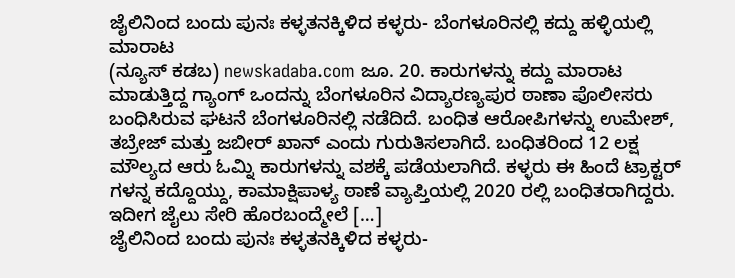ಜೈಲಿನಿಂದ ಬಂದು ಪುನಃ ಕಳ್ಳತನಕ್ಕಿಳಿದ ಕಳ್ಳರು- ಬೆಂಗಳೂರಿನಲ್ಲಿ ಕದ್ದು ಹಳ್ಳಿಯಲ್ಲಿ ಮಾರಾಟ
(ನ್ಯೂಸ್ ಕಡಬ) newskadaba.com ಜೂ. 20. ಕಾರುಗಳನ್ನು ಕದ್ದು ಮಾರಾಟ ಮಾಡುತ್ತಿದ್ದ ಗ್ಯಾಂಗ್ ಒಂದನ್ನು ಬೆಂಗಳೂರಿನ ವಿದ್ಯಾರಣ್ಯಪುರ ಠಾಣಾ ಪೊಲೀಸರು ಬಂಧಿಸಿರುವ ಘಟನೆ ಬೆಂಗಳೂರಿನಲ್ಲಿ ನಡೆದಿದೆ. ಬಂಧಿತ ಆರೋಪಿಗಳನ್ನು ಉಮೇಶ್, ತಬ್ರೇಜ್ ಮತ್ತು ಜಬೀರ್ ಖಾನ್ ಎಂದು ಗುರುತಿಸಲಾಗಿದೆ. ಬಂಧಿತರಿಂದ 12 ಲಕ್ಷ ಮೌಲ್ಯದ ಆರು ಓಮ್ನಿ ಕಾರುಗಳನ್ನು ವಶಕ್ಕೆ ಪಡೆಯಲಾಗಿದೆ. ಕಳ್ಳರು ಈ ಹಿಂದೆ ಟ್ರಾಕ್ಟರ್ ಗಳನ್ನ ಕದ್ದೊಯ್ದು, ಕಾಮಾಕ್ಷಿಪಾಳ್ಯ ಠಾಣೆ ವ್ಯಾಪ್ತಿಯಲ್ಲಿ 2020 ರಲ್ಲಿ ಬಂಧಿತರಾಗಿದ್ದರು. ಇದೀಗ ಜೈಲು ಸೇರಿ ಹೊರಬಂದ್ಮೇಲೆ […]
ಜೈಲಿನಿಂದ ಬಂದು ಪುನಃ ಕಳ್ಳತನಕ್ಕಿಳಿದ ಕಳ್ಳರು-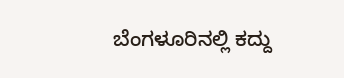ಬೆಂಗಳೂರಿನಲ್ಲಿ ಕದ್ದು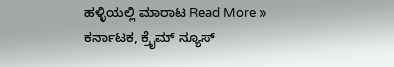ಹಳ್ಳಿಯಲ್ಲಿ ಮಾರಾಟ Read More »
ಕರ್ನಾಟಕ, ಕ್ರೈಮ್ ನ್ಯೂಸ್